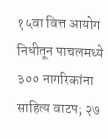१५वा वित्त आयोग निधीतून पाचलमध्ये ३०० नागरिकांना साहित्य वाटप; २७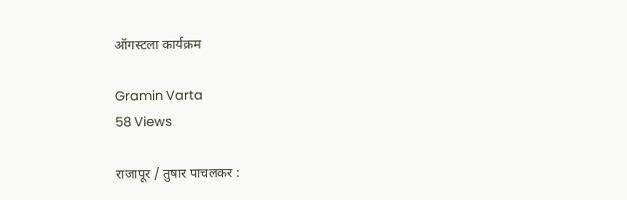ऑगस्टला कार्यक्रम

Gramin Varta
58 Views

राजापूर / तुषार पाचलकर :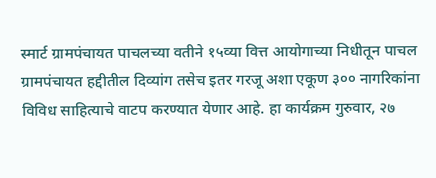स्मार्ट ग्रामपंचायत पाचलच्या वतीने १५व्या वित्त आयोगाच्या निधीतून पाचल ग्रामपंचायत हद्दीतील दिव्यांग तसेच इतर गरजू अशा एकूण ३०० नागरिकांना विविध साहित्याचे वाटप करण्यात येणार आहे. हा कार्यक्रम गुरुवार, २७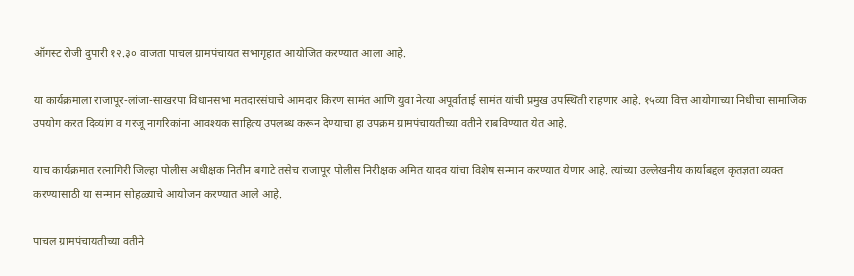ऑगस्ट रोजी दुपारी १२.३० वाजता पाचल ग्रामपंचायत सभागृहात आयोजित करण्यात आला आहे.

या कार्यक्रमाला राजापूर-लांजा-साखरपा विधानसभा मतदारसंघाचे आमदार किरण सामंत आणि युवा नेत्या अपूर्वाताई सामंत यांची प्रमुख उपस्थिती राहणार आहे. १५व्या वित्त आयोगाच्या निधीचा सामाजिक उपयोग करत दिव्यांग व गरजू नागरिकांना आवश्यक साहित्य उपलब्ध करून देण्याचा हा उपक्रम ग्रामपंचायतीच्या वतीने राबविण्यात येत आहे.

याच कार्यक्रमात रत्नागिरी जिल्हा पोलीस अधीक्षक नितीन बगाटे तसेच राजापूर पोलीस निरीक्षक अमित यादव यांचा विशेष सन्मान करण्यात येणार आहे. त्यांच्या उल्लेखनीय कार्याबद्दल कृतज्ञता व्यक्त करण्यासाठी या सन्मान सोहळ्याचे आयोजन करण्यात आले आहे.

पाचल ग्रामपंचायतीच्या वतीने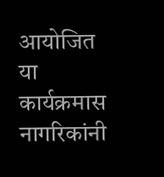आयोजित या कार्यक्रमास नागरिकांनी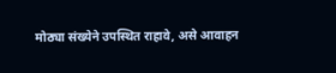मोठ्या संख्येने उपस्थित राहावे, असे आवाहन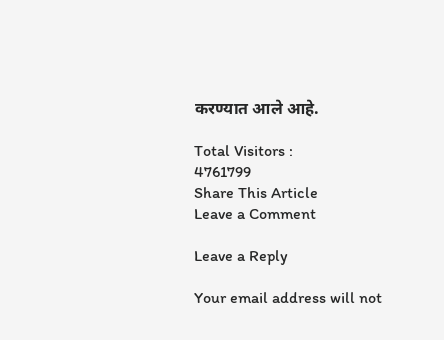करण्यात आले आहे.

Total Visitors :
4761799
Share This Article
Leave a Comment

Leave a Reply

Your email address will not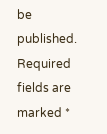be published. Required fields are marked *